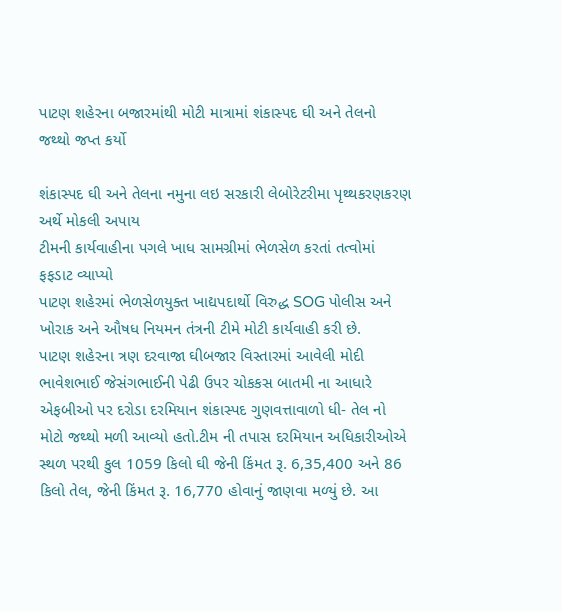પાટણ શહેરના બજારમાંથી મોટી માત્રામાં શંકાસ્પદ ઘી અને તેલનો જથ્થો જપ્ત કર્યો

શંકાસ્પદ ઘી અને તેલના નમુના લઇ સરકારી લેબોરેટરીમા પૃથ્થકરણકરણ અર્થે મોકલી અપાય
ટીમની કાર્યવાહીના પગલે ખાધ સામગ્રીમાં ભેળસેળ કરતાં તત્વોમાં ફફડાટ વ્યાપ્યો
પાટણ શહેરમાં ભેળસેળયુક્ત ખાદ્યપદાર્થો વિરુદ્ધ SOG પોલીસ અને ખોરાક અને ઔષધ નિયમન તંત્રની ટીમે મોટી કાર્યવાહી કરી છે.
પાટણ શહેરના ત્રણ દરવાજા ઘીબજાર વિસ્તારમાં આવેલી મોદી ભાવેશભાઈ જેસંગભાઈની પેઢી ઉપર ચોકકસ બાતમી ના આધારે એફબીઓ પર દરોડા દરમિયાન શંકાસ્પદ ગુણવત્તાવાળો ધી- તેલ નો મોટો જથ્થો મળી આવ્યો હતો.ટીમ ની તપાસ દરમિયાન અધિકારીઓએ સ્થળ પરથી કુલ 1059 કિલો ઘી જેની કિંમત રૂ. 6,35,400 અને 86 કિલો તેલ, જેની કિંમત રૂ. 16,770 હોવાનું જાણવા મળ્યું છે. આ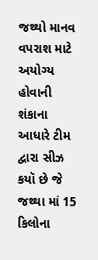જથ્થો માનવ વપરાશ માટે અયોગ્ય હોવાની શંકાના આધારે ટીમ દ્વારા સીઝ કયૉ છે જે જથ્થા માં 15 કિલોના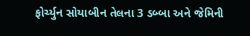ફોર્ચ્યુન સોયાબીન તેલના 3 ડબ્બા અને જેમિની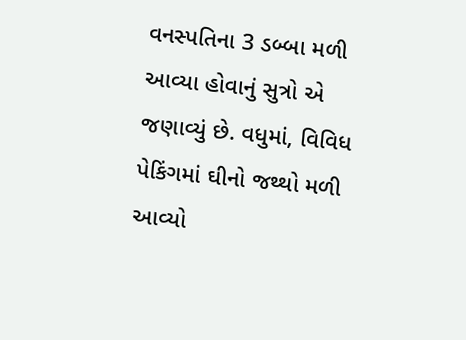વનસ્પતિના 3 ડબ્બા મળી આવ્યા હોવાનું સુત્રો એ જણાવ્યું છે. વધુમાં, વિવિધ પેકિંગમાં ઘીનો જથ્થો મળી આવ્યો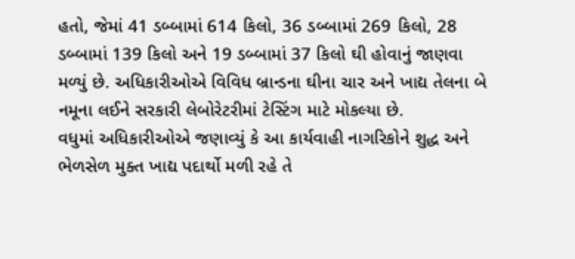હતો, જેમાં 41 ડબ્બામાં 614 કિલો, 36 ડબ્બામાં 269 કિલો, 28 ડબ્બામાં 139 કિલો અને 19 ડબ્બામાં 37 કિલો ઘી હોવાનું જાણવા મળ્યું છે. અધિકારીઓએ વિવિધ બ્રાન્ડના ઘીના ચાર અને ખાદ્ય તેલના બે નમૂના લઈને સરકારી લેબોરેટરીમાં ટેસ્ટિંગ માટે મોકલ્યા છે.
વધુમાં અધિકારીઓએ જણાવ્યું કે આ કાર્યવાહી નાગરિકોને શુદ્ધ અને ભેળસેળ મુક્ત ખાદ્ય પદાર્થો મળી રહે તે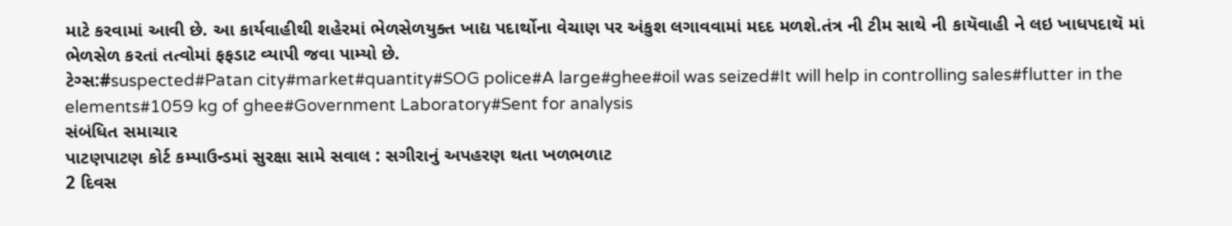માટે કરવામાં આવી છે. આ કાર્યવાહીથી શહેરમાં ભેળસેળયુક્ત ખાદ્ય પદાર્થોના વેચાણ પર અંકુશ લગાવવામાં મદદ મળશે.તંત્ર ની ટીમ સાથે ની કાયૅવાહી ને લઇ ખાધપદાથૅ માં ભેળસેળ કરતાં તત્વોમાં ફફડાટ વ્યાપી જવા પામ્યો છે.
ટેગ્સ:#suspected#Patan city#market#quantity#SOG police#A large#ghee#oil was seized#It will help in controlling sales#flutter in the elements#1059 kg of ghee#Government Laboratory#Sent for analysis
સંબંધિત સમાચાર
પાટણપાટણ કોર્ટ કમ્પાઉન્ડમાં સુરક્ષા સામે સવાલ : સગીરાનું અપહરણ થતા ખળભળાટ
2 દિવસ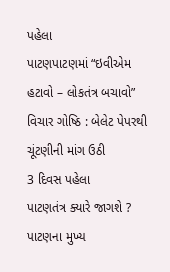પહેલા
પાટણપાટણમાં “ઇવીએમ હટાવો – લોકતંત્ર બચાવો” વિચાર ગોષ્ઠિ : બેલેટ પેપરથી ચૂંટણીની માંગ ઉઠી
3 દિવસ પહેલા
પાટણતંત્ર ક્યારે જાગશે ? પાટણના મુખ્ય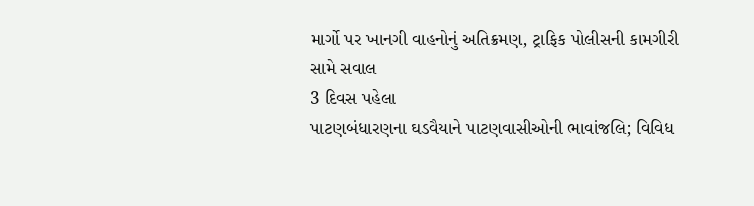માર્ગો પર ખાનગી વાહનોનું અતિક્રમણ, ટ્રાફિક પોલીસની કામગીરી સામે સવાલ
3 દિવસ પહેલા
પાટણબંધારણના ઘડવૈયાને પાટણવાસીઓની ભાવાંજલિ; વિવિધ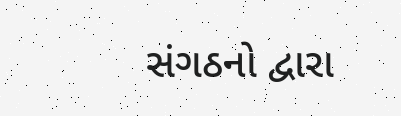સંગઠનો દ્વારા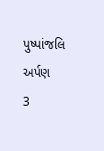પુષ્પાંજલિ અર્પણ
3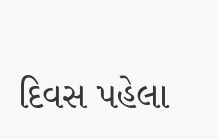દિવસ પહેલા